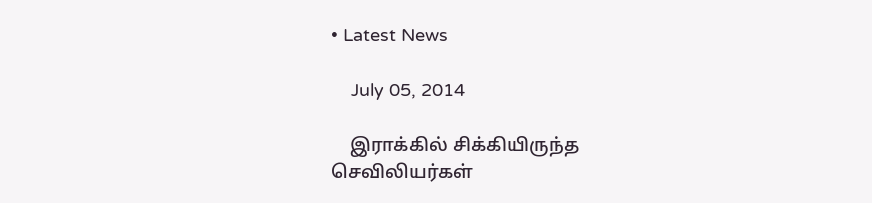• Latest News

    July 05, 2014

    இராக்கில் சிக்கியிருந்த செவிலியர்கள்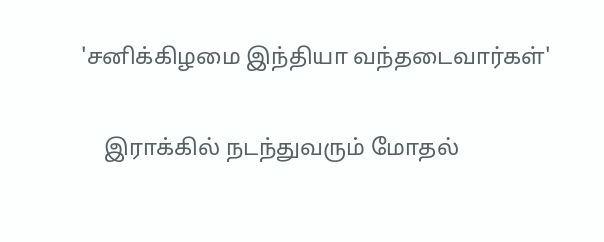'சனிக்கிழமை இந்தியா வந்தடைவார்கள்'

    இராக்கில் நடந்துவரும் மோதல்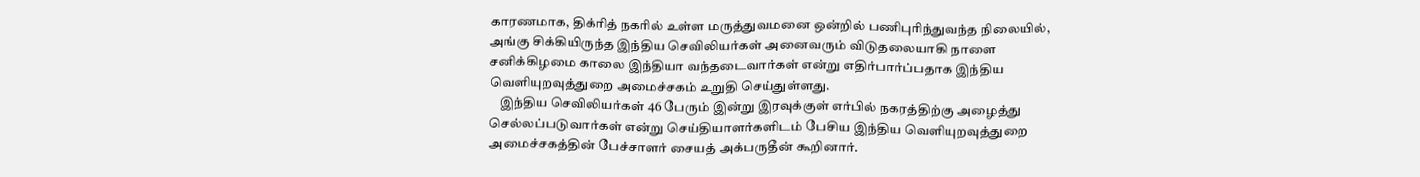காரணமாக, திக்ரித் நகரில் உள்ள மருத்துவமனை ஒன்றில் பணிபுரிந்துவந்த நிலையில், அங்கு சிக்கியிருந்த இந்திய செவிலியர்கள் அனைவரும் விடுதலையாகி நாளை சனிக்கிழமை காலை இந்தியா வந்தடைவார்கள் என்று எதிர்பார்ப்பதாக இந்திய வெளியுறவுத்துறை அமைச்சகம் உறுதி செய்துள்ளது.
    இந்திய செவிலியர்கள் 46 பேரும் இன்று இரவுக்குள் எர்பில் நகரத்திற்கு அழைத்து செல்லப்படுவார்கள் என்று செய்தியாளர்களிடம் பேசிய இந்திய வெளியுறவுத்துறை அமைச்சகத்தின் பேச்சாளர் சையத் அக்பருதீன் கூறினார்.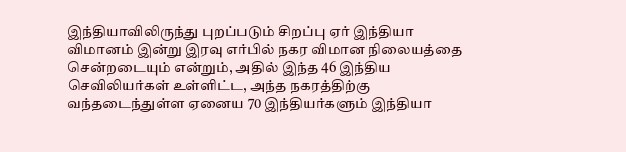இந்தியாவிலிருந்து புறப்படும் சிறப்பு ஏர் இந்தியா விமானம் இன்று இரவு எர்பில் நகர விமான நிலையத்தை சென்றடையும் என்றும், அதில் இந்த 46 இந்திய செவிலியர்கள் உள்ளிட்ட, அந்த நகரத்திற்கு வந்தடைந்துள்ள ஏனைய 70 இந்தியர்களும் இந்தியா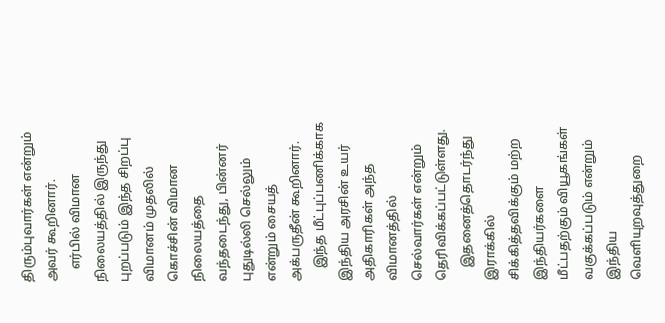திரும்புவார்கள் என்றும் அவர் கூறினார்.
    எர்பில் விமான நிலையத்தில் இருந்து புறப்படும் இந்த சிறப்பு விமானம் முதலில் கொச்சின் விமான நிலையத்தை வந்தடைந்து, பின்னர் புதுடில்லி செல்லும் என்றும் சையத் அக்பருதீன் கூறினார்.
    இந்த மீட்புப்பணிக்காக இந்திய அரசின் உயர் அதிகாரிகள் அந்த விமானத்தில் செல்வார்கள் என்றும் தெரிவிக்கப்பட்டுள்ளது.
    இதனைத்தொடர்ந்து இராக்கில் சிக்கித்தவிக்கும் மற்ற இந்தியர்களை மீட்பதற்கும் வியூகங்கள் வகுக்கப்படும் என்றும் இந்திய வெளியுறவுத்துறை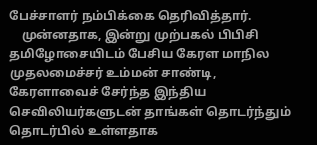பேச்சாளர் நம்பிக்கை தெரிவித்தார்.
    முன்னதாக, இன்று முற்பகல் பிபிசி தமிழோசையிடம் பேசிய கேரள மாநில முதலமைச்சர் உம்மன் சாண்டி, கேரளாவைச் சேர்ந்த இந்திய செவிலியர்களுடன் தாங்கள் தொடர்ந்தும் தொடர்பில் உள்ளதாக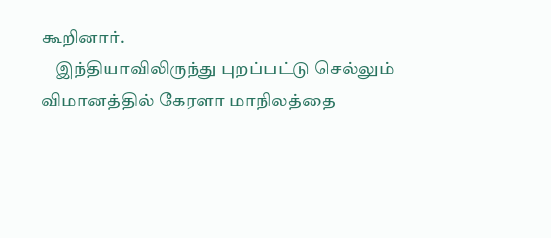கூறினார்.
    இந்தியாவிலிருந்து புறப்பட்டு செல்லும் விமானத்தில் கேரளா மாநிலத்தை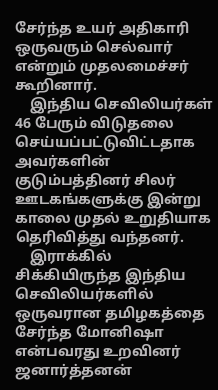சேர்ந்த உயர் அதிகாரி ஒருவரும் செல்வார் என்றும் முதலமைச்சர் கூறினார்.
    இந்திய செவிலியர்கள் 46 பேரும் விடுதலை செய்யப்பட்டுவிட்டதாக அவர்களின் குடும்பத்தினர் சிலர் ஊடகங்களுக்கு இன்று காலை முதல் உறுதியாக தெரிவித்து வந்தனர்.
    இராக்கில் சிக்கியிருந்த இந்திய செவிலியர்களில் ஒருவரான தமிழகத்தை சேர்ந்த மோனிஷா என்பவரது உறவினர் ஜனார்த்தனன்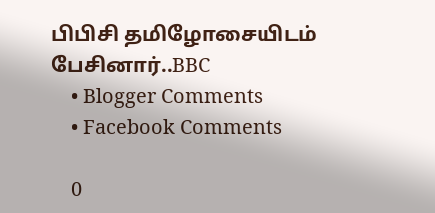பிபிசி தமிழோசையிடம் பேசினார்..BBC
    • Blogger Comments
    • Facebook Comments

    0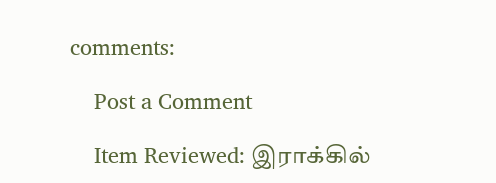comments:

    Post a Comment

    Item Reviewed: இராக்கில்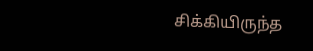சிக்கியிருந்த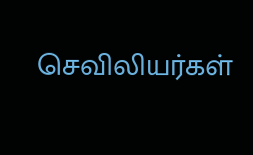செவிலியர்கள்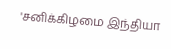'சனிக்கிழமை இந்தியா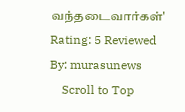வந்தடைவார்கள்' Rating: 5 Reviewed By: murasunews
    Scroll to Top